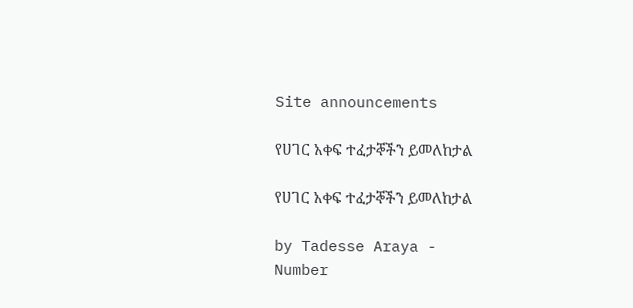Site announcements

የሀገር አቀፍ ተፈታኞችን ይመለከታል

የሀገር አቀፍ ተፈታኞችን ይመለከታል

by Tadesse Araya -
Number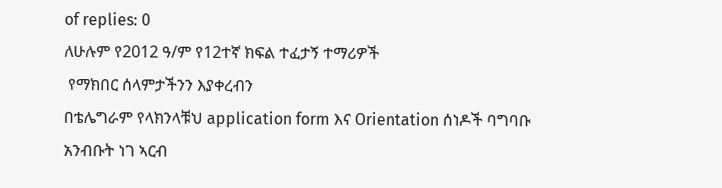of replies: 0
ለሁሉም የ2012 ዓ/ም የ12ተኛ ክፍል ተፈታኝ ተማሪዎች
 የማክበር ሰላምታችንን እያቀረብን
በቴሌግራም የላክንላቹህ application form እና Orientation ሰነዶች ባግባቡ አንብቡት ነገ ኣርብ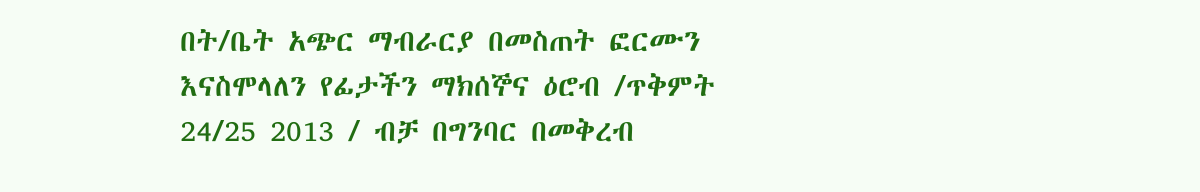በት/ቤት አጭር ማብራርያ በመስጠት ፎርሙን እናስሞላለን የፊታችን ማክሰኞና ዕሮብ /ጥቅምት 24/25 2013 / ብቻ በግንባር በመቅረብ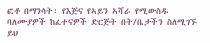ፎቶ በማንሳት፡ የእጅና የኣይን ኣሻራ የሚውስዱ ባለሙያዎች ከፈተናዎች ድርጅት በት/ቤታችን ስለሚገኙ ይህ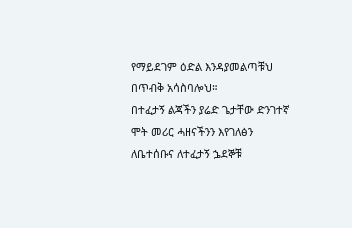የማይደገም ዕድል እንዳያመልጣቹህ በጥብቅ አሳስባሎህ።
በተፈታኝ ልጃችን ያሬድ ጌታቸው ድንገተኛ ሞት መሪር ሓዘናችንን እየገለፅን ለቤተሰቡና ለተፈታኝ ኌደኞቹ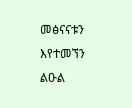መፅናናቱን እየተመኘን ልዑል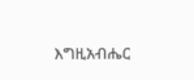እግዚአብሔር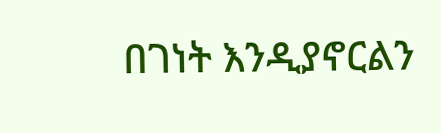በገነት እንዲያኖርልን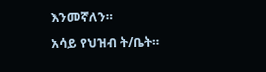እንመኛለን።
አሳይ የህዝብ ት/ቤት።